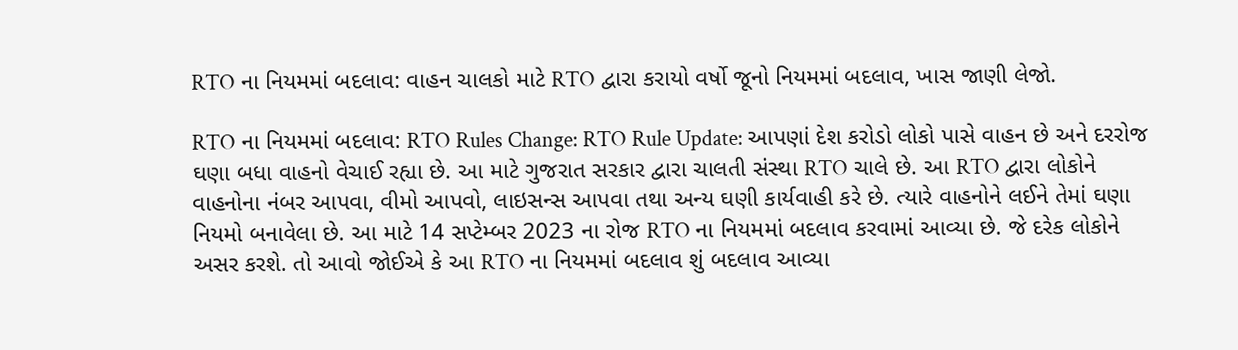RTO ના નિયમમાં બદલાવ: વાહન ચાલકો માટે RTO દ્વારા કરાયો વર્ષો જૂનો નિયમમાં બદલાવ, ખાસ જાણી લેજો.

RTO ના નિયમમાં બદલાવ: RTO Rules Change: RTO Rule Update: આપણાં દેશ કરોડો લોકો પાસે વાહન છે અને દરરોજ ઘણા બધા વાહનો વેચાઈ રહ્યા છે. આ માટે ગુજરાત સરકાર દ્વારા ચાલતી સંસ્થા RTO ચાલે છે. આ RTO દ્વારા લોકોને વાહનોના નંબર આપવા, વીમો આપવો, લાઇસન્સ આપવા તથા અન્ય ઘણી કાર્યવાહી કરે છે. ત્યારે વાહનોને લઈને તેમાં ઘણા નિયમો બનાવેલા છે. આ માટે 14 સપ્ટેમ્બર 2023 ના રોજ RTO ના નિયમમાં બદલાવ કરવામાં આવ્યા છે. જે દરેક લોકોને અસર કરશે. તો આવો જોઈએ કે આ RTO ના નિયમમાં બદલાવ શું બદલાવ આવ્યા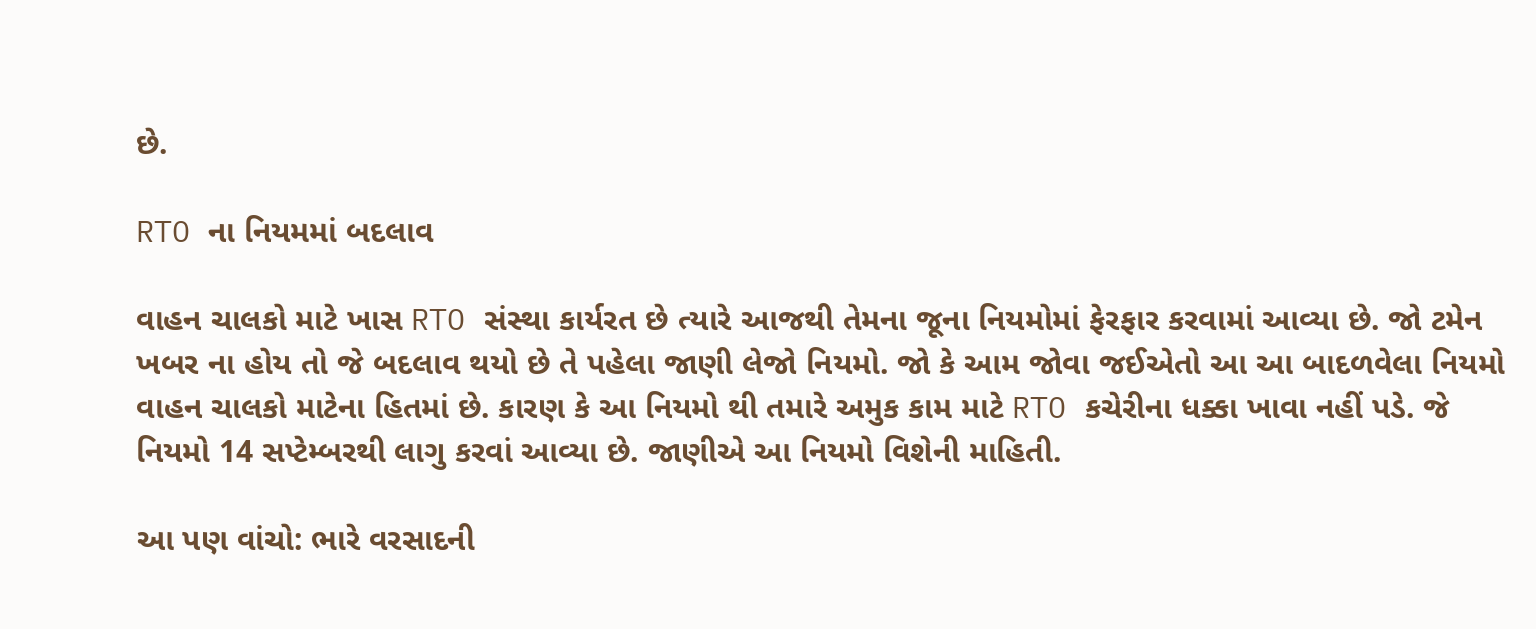છે.

RTO ના નિયમમાં બદલાવ

વાહન ચાલકો માટે ખાસ RTO સંસ્થા કાર્યરત છે ત્યારે આજથી તેમના જૂના નિયમોમાં ફેરફાર કરવામાં આવ્યા છે. જો ટમેન ખબર ના હોય તો જે બદલાવ થયો છે તે પહેલા જાણી લેજો નિયમો. જો કે આમ જોવા જઈએતો આ આ બાદળવેલા નિયમો વાહન ચાલકો માટેના હિતમાં છે. કારણ કે આ નિયમો થી તમારે અમુક કામ માટે RTO કચેરીના ધક્કા ખાવા નહીં પડે. જે નિયમો 14 સપ્ટેમ્બરથી લાગુ કરવાં આવ્યા છે. જાણીએ આ નિયમો વિશેની માહિતી.

આ પણ વાંચો: ભારે વરસાદની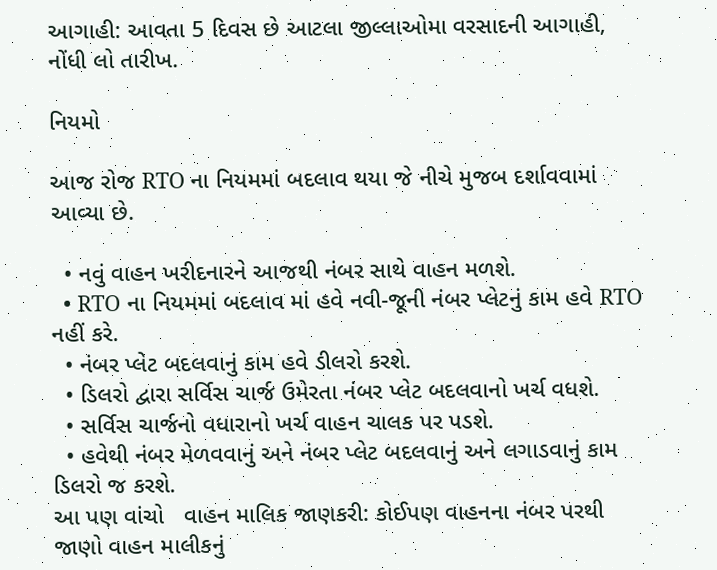આગાહી: આવતા 5 દિવસ છે આટલા જીલ્લાઓમા વરસાદની આગાહી, નોંધી લો તારીખ.

નિયમો

આજ રોજ RTO ના નિયમમાં બદલાવ થયા જે નીચે મુજબ દર્શાવવામાં આવ્યા છે.

  • નવું વાહન ખરીદનારને આજથી નંબર સાથે વાહન મળશે.
  • RTO ના નિયમમાં બદલાવ માં હવે નવી-જૂની નંબર પ્લેટનું કામ હવે RTO નહીં કરે.
  • નંબર પ્લેટ બદલવાનું કામ હવે ડીલરો કરશે.
  • ડિલરો દ્વારા સર્વિસ ચાર્જ ઉમેરતા નંબર પ્લેટ બદલવાનો ખર્ચ વધશે.
  • સર્વિસ ચાર્જનો વધારાનો ખર્ચ વાહન ચાલક પર પડશે.
  • હવેથી નંબર મેળવવાનું અને નંબર પ્લેટ બદલવાનું અને લગાડવાનું કામ ડિલરો જ કરશે.
આ પણ વાંચો   વાહન માલિક જાણકરી: કોઈપણ વાહનના નંબર પરથી જાણો વાહન માલીકનું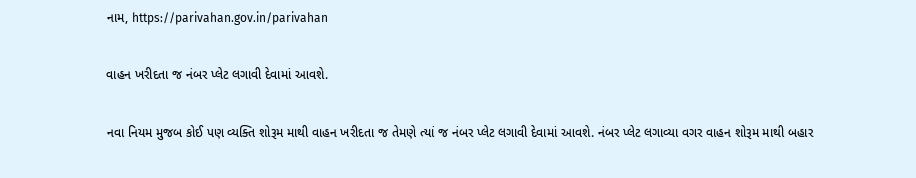નામ, https://parivahan.gov.in/parivahan

વાહન ખરીદતા જ નંબર પ્લેટ લગાવી દેવામાં આવશે.

નવા નિયમ મુજબ કોઈ પણ વ્યક્તિ શોરૂમ માથી વાહન ખરીદતા જ તેમણે ત્યાં જ નંબર પ્લેટ લગાવી દેવામાં આવશે. નંબર પ્લેટ લગાવ્યા વગર વાહન શોરૂમ માથી બહાર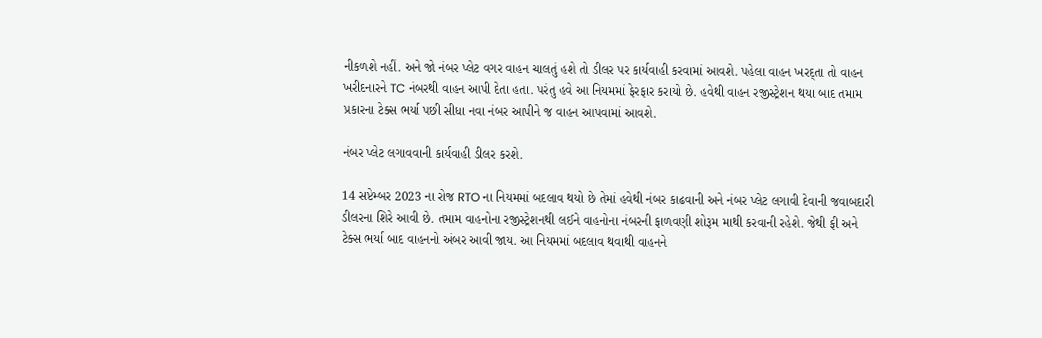નીકળશે નહીં. અને જો નંબર પ્લેટ વગર વાહન ચાલતું હશે તો ડીલર પર કાર્યવાહી કરવામાં આવશે. પહેલા વાહન ખરદ્તા તો વાહન ખરીદનારને TC નંબરથી વાહન આપી દેતા હતા. પરંતુ હવે આ નિયમમાં ફેરફાર કરાયો છે. હવેથી વાહન રજીસ્ટ્રેશન થયા બાદ તમામ પ્રકારના ટેક્સ ભર્યા પછી સીધા નવા નંબર આપીને જ વાહન આપવામાં આવશે.

નંબર પ્લેટ લગાવવાની કાર્યવાહી ડીલર કરશે.

14 સપ્ટેમ્બર 2023 ના રોજ RTO ના નિયમમાં બદલાવ થયો છે તેમાં હવેથી નંબર કાઢવાની અને નંબર પ્લેટ લગાવી દેવાની જવાબદારી ડીલરના શિરે આવી છે. તમામ વાહનોના રજીસ્ટ્રેશનથી લઈને વાહનોના નંબરની ફાળવણી શોરૂમ માથી કરવાની રહેશે. જેથી ફી અને ટેક્સ ભર્યા બાદ વાહનનો અંબર આવી જાય. આ નિયમમાં બદલાવ થવાથી વાહનને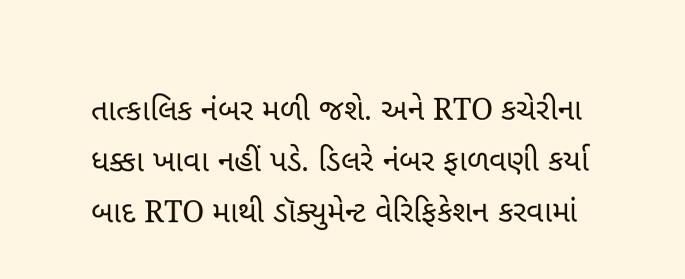તાત્કાલિક નંબર મળી જશે. અને RTO કચેરીના ધક્કા ખાવા નહીં પડે. ડિલરે નંબર ફાળવણી કર્યા બાદ RTO માથી ડૉક્યુમેન્ટ વેરિફિકેશન કરવામાં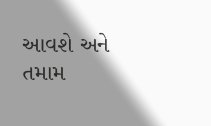આવશે અને તમામ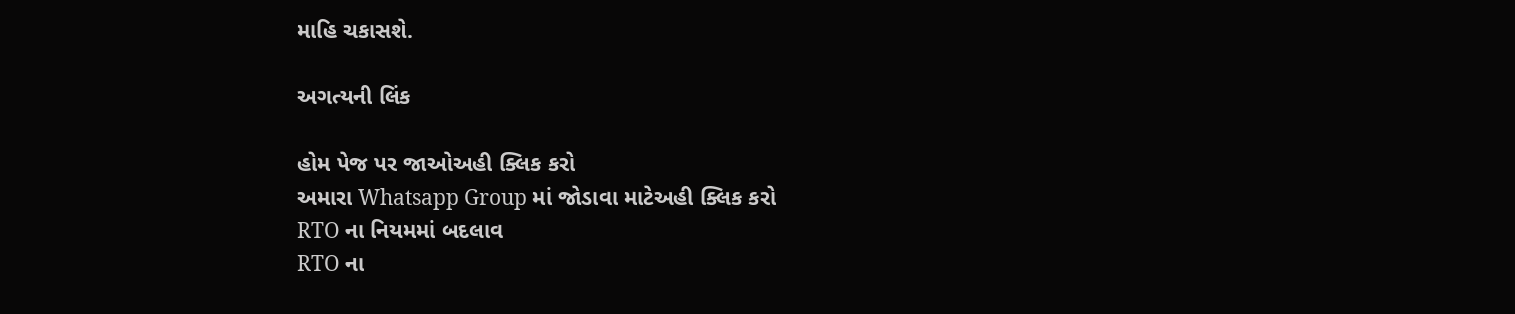માહિ ચકાસશે.

અગત્યની લિંક

હોમ પેજ પર જાઓઅહી ક્લિક કરો
અમારા Whatsapp Group માં જોડાવા માટેઅહી ક્લિક કરો
RTO ના નિયમમાં બદલાવ
RTO ના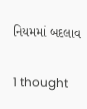નિયમમાં બદલાવ

1 thought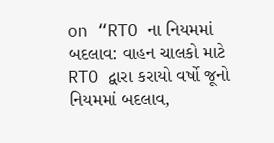on “RTO ના નિયમમાં બદલાવ: વાહન ચાલકો માટે RTO દ્વારા કરાયો વર્ષો જૂનો નિયમમાં બદલાવ,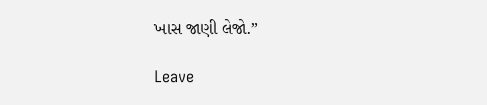ખાસ જાણી લેજો.”

Leave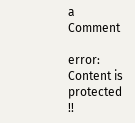a Comment

error: Content is protected !!